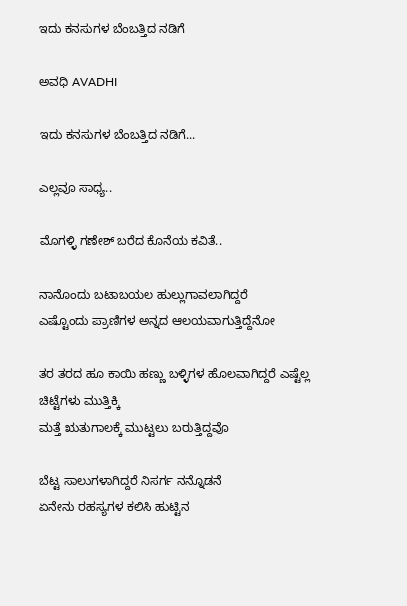ಇದು ಕನಸುಗಳ ಬೆಂಬತ್ತಿದ ನಡಿಗೆ‍

ಅವಧಿ AVADHI

ಇದು ಕನಸುಗಳ ಬೆಂಬತ್ತಿದ ನಡಿಗೆ...

ಎಲ್ಲವೂ ಸಾಧ್ಯ..

ಮೊಗಳ್ಳಿ ಗಣೇಶ್ ಬರೆದ ಕೊನೆಯ ಕವಿತೆ..

ನಾನೊಂದು ಬಟಾಬಯಲ ಹುಲ್ಲುಗಾವಲಾಗಿದ್ದರೆ
ಎಷ್ಟೊಂದು ಪ್ರಾಣಿಗಳ ಅನ್ನದ ಆಲಯವಾಗುತ್ತಿದ್ದೆನೋ

ತರ ತರದ ಹೂ ಕಾಯಿ ಹಣ್ಣು ಬಳ್ಳಿಗಳ ಹೊಲವಾಗಿದ್ದರೆ ಎಷ್ಟೆಲ್ಲ ಚಿಟ್ಟೆಗಳು ಮುತ್ತಿಕ್ಕಿ
ಮತ್ತೆ ಋತುಗಾಲಕ್ಕೆ ಮುಟ್ಟಲು ಬರುತ್ತಿದ್ದವೊ

ಬೆಟ್ಟ ಸಾಲುಗಳಾಗಿದ್ದರೆ ನಿಸರ್ಗ ನನ್ನೊಡನೆ
ಏನೇನು ರಹಸ್ಯಗಳ ಕಲಿಸಿ ಹುಟ್ಟಿನ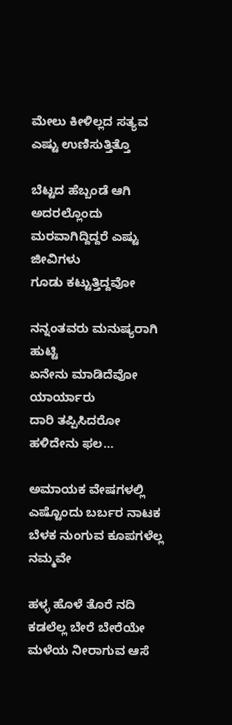ಮೇಲು ಕೀಳಿಲ್ಲದ ಸತ್ಯವ ಎಷ್ಟು ಉಣಿಸುತ್ತಿತ್ತೊ

ಬೆಟ್ಟದ ಹೆಬ್ಬಂಡೆ ಆಗಿ ಅದರಲ್ಲೊಂದು
ಮರವಾಗಿದ್ದಿದ್ದರೆ ಎಷ್ಟು ಜೀವಿಗಳು
ಗೂಡು ಕಟ್ಟುತ್ತಿದ್ದವೋ

ನನ್ನಂತವರು ಮನುಷ್ಯರಾಗಿ ಹುಟ್ಟಿ
ಏನೇನು ಮಾಡಿದೆವೋ ಯಾರ್ಯಾರು
ದಾರಿ ತಪ್ಪಿಸಿದರೋ ಹಳಿದೇನು ಫಲ…

ಅಮಾಯಕ ವೇಷಗಳಲ್ಲಿ
ಎಷ್ಟೊಂದು ಬರ್ಬರ ನಾಟಕ
ಬೆಳಕ ನುಂಗುವ ಕೂಪಗಳೆಲ್ಲ ನಮ್ಮವೇ

ಹಳ್ಳ ಹೊಳೆ ತೊರೆ ನದಿ
ಕಡಲೆಲ್ಲ ಬೇರೆ ಬೇರೆಯೇ
ಮಳೆಯ ನೀರಾಗುವ ಆಸೆ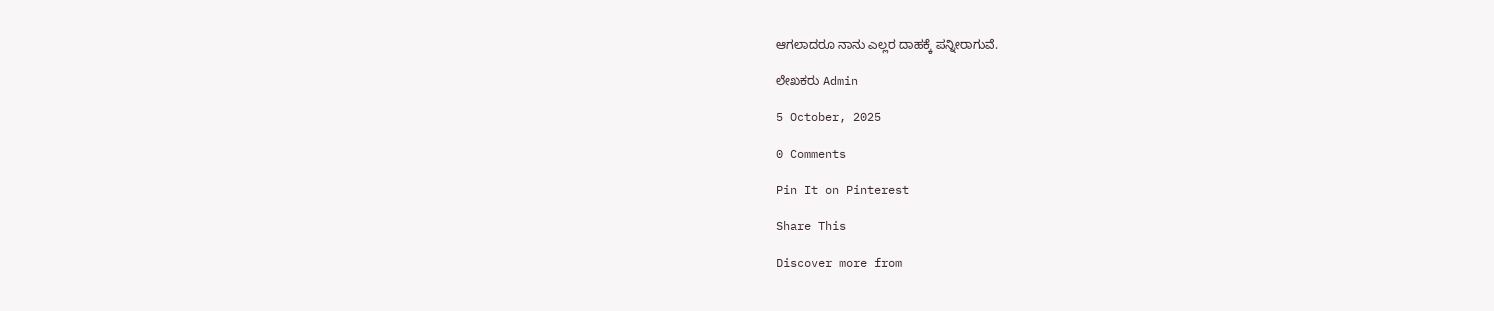ಆಗಲಾದರೂ ನಾನು ಎಲ್ಲರ ದಾಹಕ್ಕೆ ಪನ್ನೀರಾಗುವೆ.

ಲೇಖಕರು Admin

5 October, 2025

0 Comments

Pin It on Pinterest

Share This

Discover more from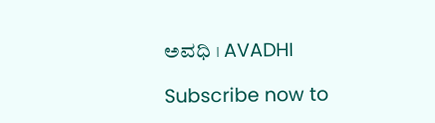ಅವಧಿ । AVADHI

Subscribe now to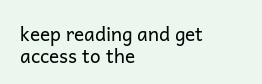keep reading and get access to the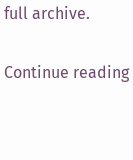full archive.

Continue reading